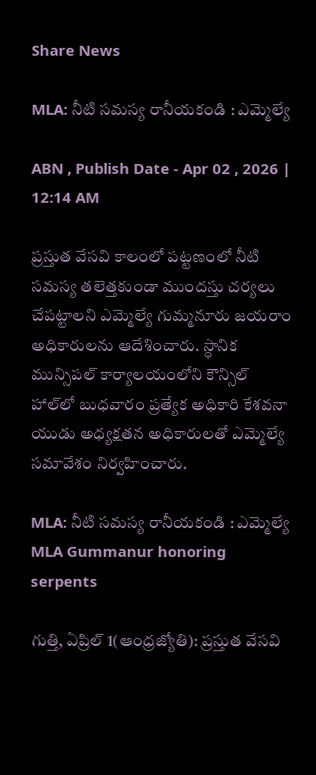Share News

MLA: నీటి సమస్య రానీయకండి : ఎమ్మెల్యే

ABN , Publish Date - Apr 02 , 2026 | 12:14 AM

ప్రస్తుత వేసవి కాలంలో పట్టణంలో నీటి సమస్య తలెత్తకుండా ముందస్తు చర్యలు చేపట్టాలని ఎమ్మెల్యే గుమ్మనూరు జయరాం అధికారులను ఆదేశించారు. స్ధానిక మున్సిపల్‌ కార్యాలయంలోని కౌన్సిల్‌ హాల్‌లో బుధవారం ప్రత్యేక అధికారి కేశవనా యుడు అధ్యక్షతన అధికారులతో ఎమ్మెల్యే సమావేశం నిర్వహించారు.

MLA: నీటి సమస్య రానీయకండి : ఎమ్మెల్యే
MLA Gummanur honoring serpents

గుత్తి, ఏప్రిల్‌ 1(ఆంధ్రజ్యోతి): ప్రస్తుత వేసవి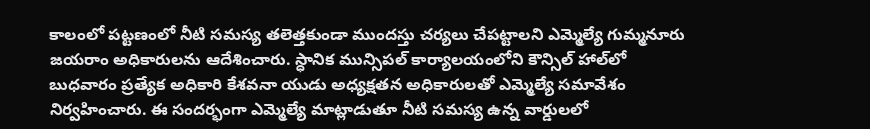కాలంలో పట్టణంలో నీటి సమస్య తలెత్తకుండా ముందస్తు చర్యలు చేపట్టాలని ఎమ్మెల్యే గుమ్మనూరు జయరాం అధికారులను ఆదేశించారు. స్ధానిక మున్సిపల్‌ కార్యాలయంలోని కౌన్సిల్‌ హాల్‌లో బుధవారం ప్రత్యేక అధికారి కేశవనా యుడు అధ్యక్షతన అధికారులతో ఎమ్మెల్యే సమావేశం నిర్వహించారు. ఈ సందర్భంగా ఎమ్మెల్యే మాట్లాడుతూ నీటి సమస్య ఉన్న వార్డులలో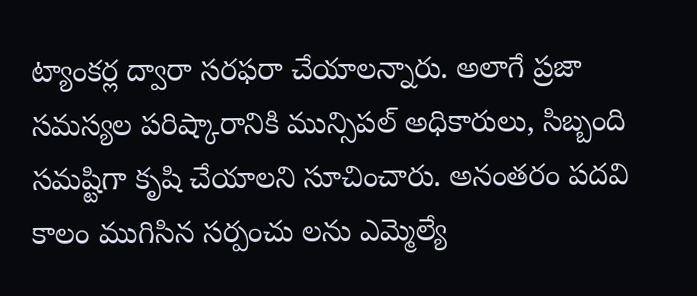ట్యాంకర్ల ద్వారా సరఫరా చేయాలన్నారు. అలాగే ప్రజా సమస్యల పరిష్కారానికి మున్సిపల్‌ అధికారులు, సిబ్బంది సమష్టిగా కృషి చేయాలని సూచించారు. అనంతరం పదవి కాలం ముగిసిన సర్పంచు లను ఎమ్మెల్యే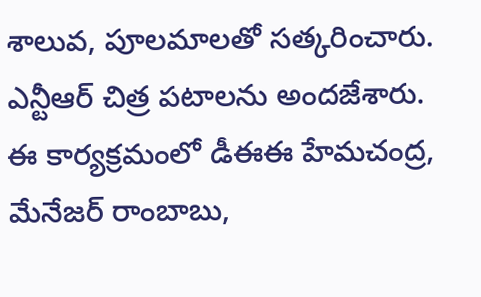శాలువ, పూలమాలతో సత్కరించారు. ఎన్టీఆర్‌ చిత్ర పటాలను అందజేశారు. ఈ కార్యక్రమంలో డీఈఈ హేమచంద్ర, మేనేజర్‌ రాంబాబు,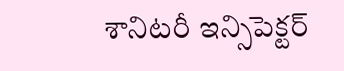శానిటరీ ఇన్సిపెక్టర్‌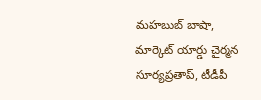మహబుబ్‌ బాషా, మార్కెట్‌ యార్డు చైర్మన సూర్యప్రతాప్‌, టీడీపీ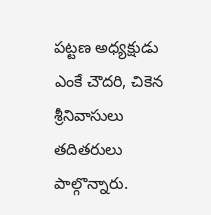పట్టణ అధ్యక్షుడు ఎంకే చౌదరి, చికెన శ్రీనివాసులు తదితరులు పాల్గొన్నారు.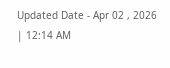Updated Date - Apr 02 , 2026 | 12:14 AM